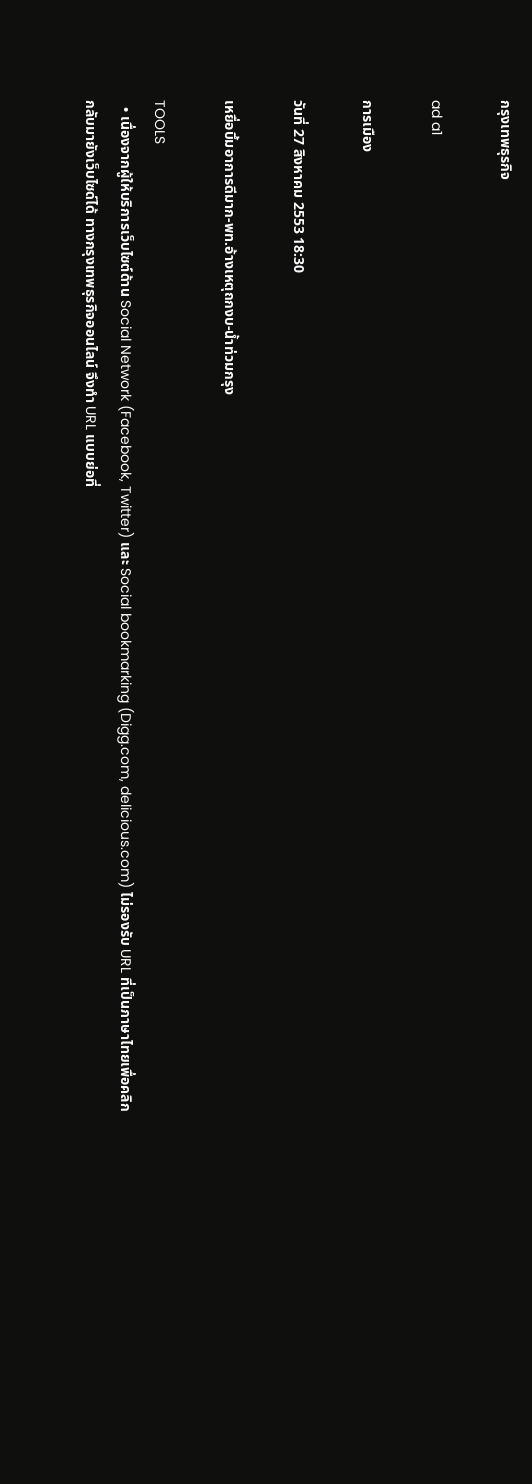กรุงเทพธุรกิจ

ad a1

การเมือง

วันที่ 27 สิงหาคม 2553 18:30

เหยื่อบึ้มอาการดีมาก-พท.อ้างเหตุถกงบ-น้ำท่วมกรุง

TOOLS
  • เนื่องจากผู้ให้บริการเว็บไซต์ด้าน Social Network (Facebook, Twitter) และ Social bookmarking (Digg.com, delicious.com) ไม่รองรับ URL ที่เป็นภาษาไทยเพื่อคลิกกลับมายังเว็บไซด์ได้ ทางกรุงเทพธุรกิจออนไลน์ จึงทำ URL แบบย่อที่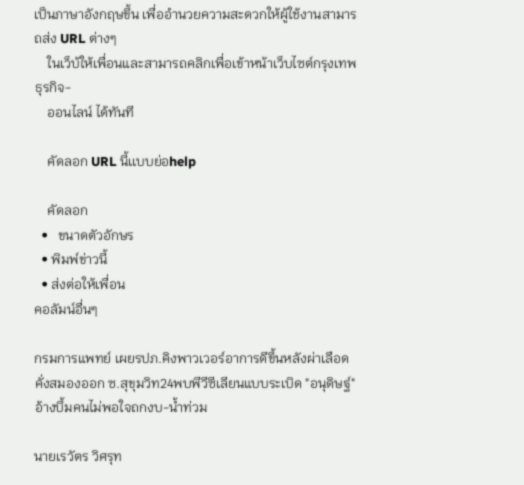เป็นภาษาอังกฤษขึ้น เพื่ออำนวยความสะดวกให้ผู้ใช้งานสามารถส่ง URL ต่างๆ
    ในเว็บ้ให้เพื่อนและสามารถคลิกเพื่อเข้าหน้าเว็บไซต์กรุงเทพธุรกิจ-
    ออนไลน์ ได้ทันที

    คัดลอก URL นี้เเบบย่อhelp

    คัดลอก
  •   ขนาดตัวอักษร
  • พิมพ์ข่าวนี้
  • ส่งต่อให้เพื่อน
คอลัมน์อื่นๆ

กรมการแพทย์ เผยรปภ.คิงพาวเวอร์อาการดีขึ้นหลังผ่าเลือดคั่งสมองออก ซ.สุขุมวิท24พบพีวีซีเลียนแบบระเบิด "อนุดิษฐ์"อ้างบึ้มคนไม่พอใจถกงบ-น้ำท่วม

นายเรวัตร วิศรุท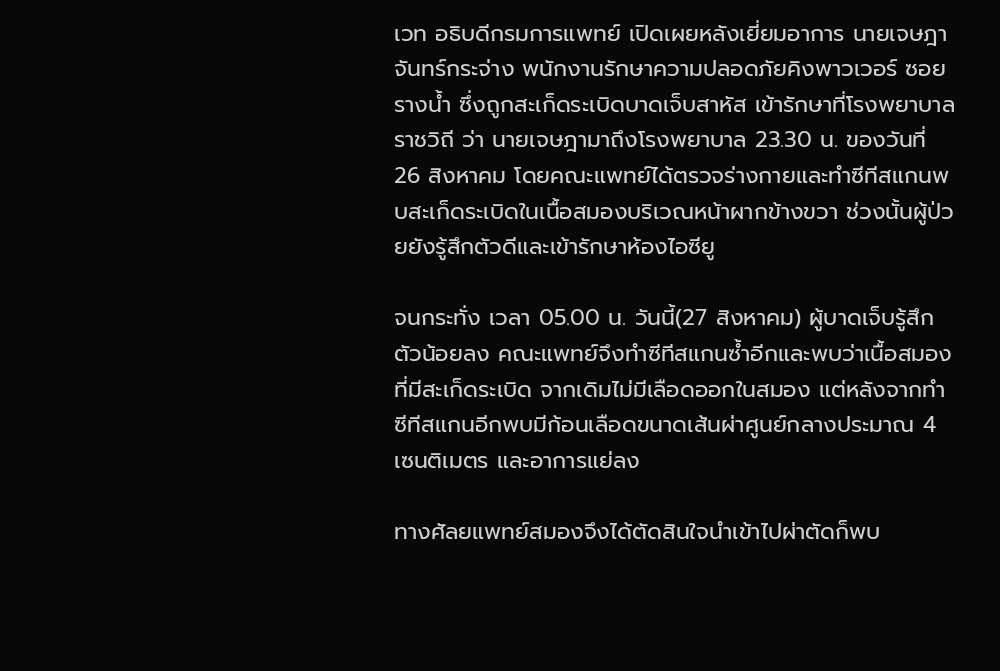เวท อธิบดีกรมการแพทย์ เปิดเผยหลังเยี่ยมอาการ นายเจษฎา จันทร์กระจ่าง พนักงานรักษาความปลอดภัยคิงพาวเวอร์ ซอยรางน้ำ ซึ่งถูกสะเก็ดระเบิดบาดเจ็บสาหัส เข้ารักษาที่โรงพยาบาลราชวิถี ว่า นายเจษฎามาถึงโรงพยาบาล 23.30 น. ของวันที่ 26 สิงหาคม โดยคณะแพทย์ได้ตรวจร่างกายและทำซีทีสแกนพบสะเก็ดระเบิดในเนื้อสมองบริเวณหน้าผากข้างขวา ช่วงนั้นผู้ป่วยยังรู้สึกตัวดีและเข้ารักษาห้องไอซียู

จนกระทั่ง เวลา 05.00 น. วันนี้(27 สิงหาคม) ผู้บาดเจ็บรู้สึกตัวน้อยลง คณะแพทย์จึงทำซีทีสแกนซ้ำอีกและพบว่าเนื้อสมองที่มีสะเก็ดระเบิด จากเดิมไม่มีเลือดออกในสมอง แต่หลังจากทำซีทีสแกนอีกพบมีก้อนเลือดขนาดเส้นผ่าศูนย์กลางประมาณ 4 เซนติเมตร และอาการแย่ลง

ทางศัลยแพทย์สมองจึงได้ตัดสินใจนำเข้าไปผ่าตัดก็พบ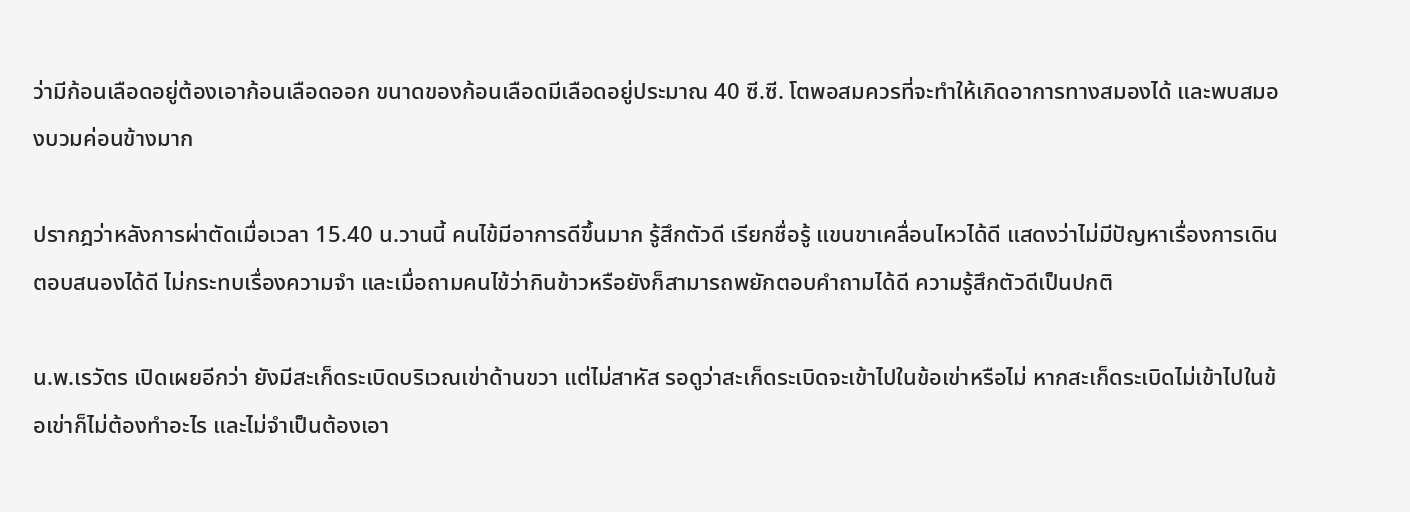ว่ามีก้อนเลือดอยู่ต้องเอาก้อนเลือดออก ขนาดของก้อนเลือดมีเลือดอยู่ประมาณ 40 ซี.ซี. โตพอสมควรที่จะทำให้เกิดอาการทางสมองได้ และพบสมองบวมค่อนข้างมาก

ปรากฎว่าหลังการผ่าตัดเมื่อเวลา 15.40 น.วานนี้ คนไข้มีอาการดีขึ้นมาก รู้สึกตัวดี เรียกชื่อรู้ แขนขาเคลื่อนไหวได้ดี แสดงว่าไม่มีปัญหาเรื่องการเดิน ตอบสนองได้ดี ไม่กระทบเรื่องความจำ และเมื่อถามคนไข้ว่ากินข้าวหรือยังก็สามารถพยักตอบคำถามได้ดี ความรู้สึกตัวดีเป็นปกติ

น.พ.เรวัตร เปิดเผยอีกว่า ยังมีสะเก็ดระเบิดบริเวณเข่าด้านขวา แต่ไม่สาหัส รอดูว่าสะเก็ดระเบิดจะเข้าไปในข้อเข่าหรือไม่ หากสะเก็ดระเบิดไม่เข้าไปในข้อเข่าก็ไม่ต้องทำอะไร และไม่จำเป็นต้องเอา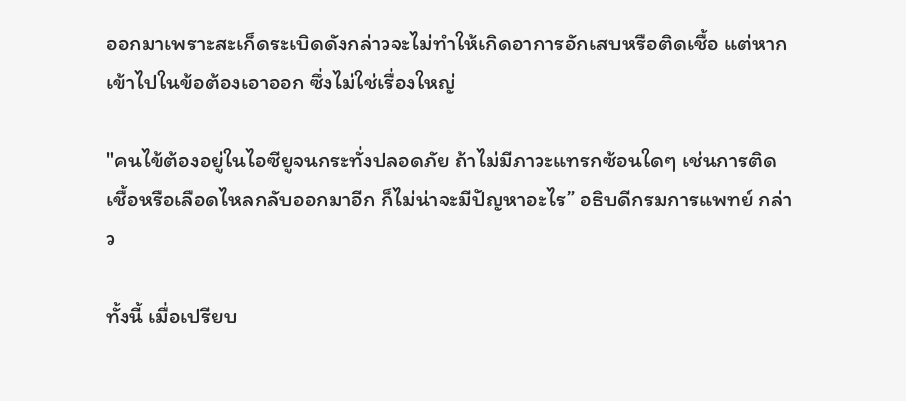ออกมาเพราะสะเก็ดระเบิดดังกล่าวจะไม่ทำให้เกิดอาการอักเสบหรือติดเชื้อ แต่หากเข้าไปในข้อต้องเอาออก ซึ่งไม่ใช่เรื่องใหญ่

"คนไข้ต้องอยู่ในไอซียูจนกระทั่งปลอดภัย ถ้าไม่มีภาวะแทรกซ้อนใดๆ เช่นการติดเชื้อหรือเลือดไหลกลับออกมาอีก ก็ไม่น่าจะมีปัญหาอะไร” อธิบดีกรมการแพทย์ กล่าว

ทั้งนี้ เมื่อเปรียบ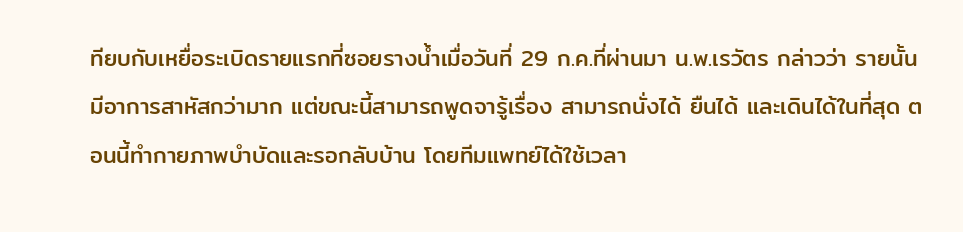ทียบกับเหยื่อระเบิดรายแรกที่ซอยรางน้ำเมื่อวันที่ 29 ก.ค.ที่ผ่านมา น.พ.เรวัตร กล่าวว่า รายนั้นมีอาการสาหัสกว่ามาก แต่ขณะนี้สามารถพูดจารู้เรื่อง สามารถนั่งได้ ยืนได้ และเดินได้ในที่สุด ตอนนี้ทำกายภาพบำบัดและรอกลับบ้าน โดยทีมแพทย์ได้ใช้เวลา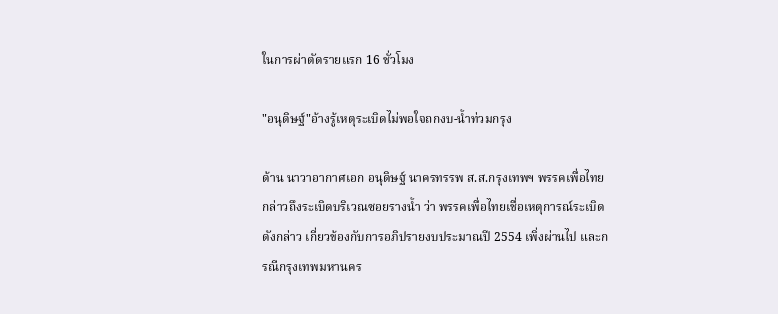ในการผ่าตัดรายแรก 16 ชั่วโมง

"อนุดิษฐ์"อ้างรู้เหตุระเบิดไม่พอใจถกงบ-น้ำท่วมกรุง

ด้าน นาวาอากาศเอก อนุดิษฐ์ นาครทรรพ ส.ส.กรุงเทพฯ พรรคเพื่อไทย กล่าวถึงระเบิดบริเวณซอยรางน้ำ ว่า พรรคเพื่อไทยเชื่อเหตุการณ์ระเบิดดังกล่าว เกี่ยวข้องกับการอภิปรายงบประมาณปี 2554 เพิ่งผ่านไป และกรณีกรุงเทพมหานคร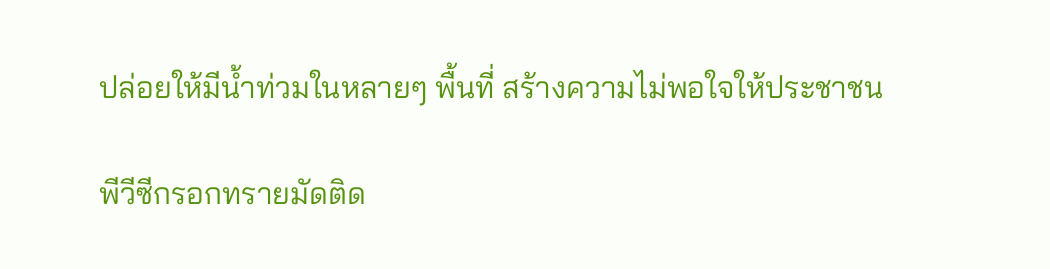ปล่อยให้มีน้ำท่วมในหลายๆ พื้นที่ สร้างความไม่พอใจให้ประชาชน

พีวีซีกรอกทรายมัดติด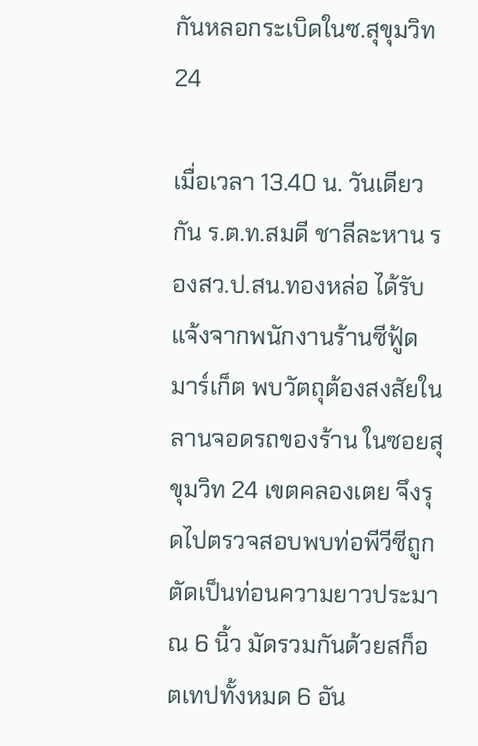กันหลอกระเบิดในซ.สุขุมวิท24

เมื่อเวลา 13.40 น. วันเดียวกัน ร.ต.ท.สมดี ชาลีละหาน รองสว.ป.สน.ทองหล่อ ได้รับแจ้งจากพนักงานร้านซีฟู้ด มาร์เก็ต พบวัตถุต้องสงสัยในลานจอดรถของร้าน ในซอยสุขุมวิท 24 เขตคลองเตย จึงรุดไปตรวจสอบพบท่อพีวีซีถูกตัดเป็นท่อนความยาวประมาณ 6 นิ้ว มัดรวมกันด้วยสก็อตเทปทั้งหมด 6 อัน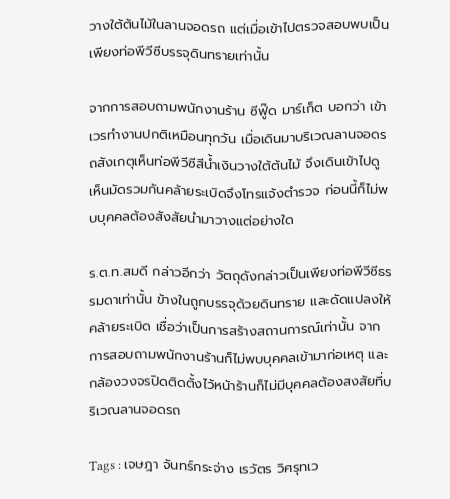วางใต้ต้นไม้ในลานจอดรถ แต่เมื่อเข้าไปตรวจสอบพบเป็นเพียงท่อพีวีซีบรรจุดินทรายเท่านั้น

จากการสอบถามพนักงานร้าน ซีฟู๊ด มาร์เก็ต บอกว่า เข้าเวรทำงานปกติเหมือนทุกวัน เมื่อเดินมาบริเวณลานจอดรถสังเกตุเห็นท่อพีวีซีสีน้ำเงินวางใต้ต้นไม้ จึงเดินเข้าไปดู เห็นมัดรวมกันคล้ายระเบิดจึงโทรแจ้งตำรวจ ก่อนนี้ก็ไม่พบบุคคลต้องสังสัยนำมาวางแต่อย่างใด

ร.ต.ท.สมดี กล่าวอีกว่า วัตถุดังกล่าวเป็นเพียงท่อพีวีซีธรรมดาเท่านั้น ข้างในถูกบรรจุด้วยดินทราย และดัดแปลงให้คล้ายระเบิด เชื่อว่าเป็นการสร้างสถานการณ์เท่านั้น จากการสอบถามพนักงานร้านก็ไม่พบบุคคลเข้ามาก่อเหตุ และกล้องวงจรปิดติดตั้งไว้หน้าร้านก็ไม่มีบุคคลต้องสงสัยที่บริเวณลานจอดรถ

Tags : เจษฎา จันทร์กระจ่าง เรวัตร วิศรุทเว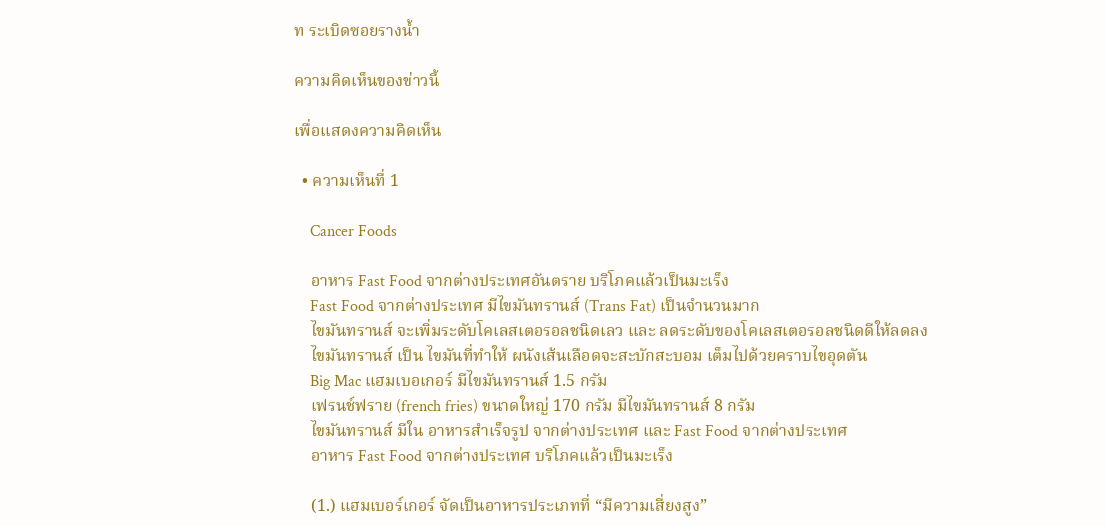ท ระเบิดซอยรางน้ำ

ความคิดเห็นของข่าวนี้

เพื่อแสดงความคิดเห็น

  • ความเห็นที่ 1

    Cancer Foods

    อาหาร Fast Food จากต่างประเทศอันตราย บริโภคแล้วเป็นมะเร็ง
    Fast Food จากต่างประเทศ มีไขมันทรานส์ (Trans Fat) เป็นจำนวนมาก
    ไขมันทรานส์ จะเพิ่มระดับโคเลสเตอรอลชนิดเลว และ ลดระดับของโคเลสเตอรอลชนิดดีให้ลดลง
    ไขมันทรานส์ เป็น ไขมันที่ทำให้ ผนังเส้นเลือดจะสะบักสะบอม เต็มไปด้วยคราบไขอุดตัน
    Big Mac แฮมเบอเกอร์ มีไขมันทรานส์ 1.5 กรัม
    เฟรนช์ฟราย (french fries) ขนาดใหญ่ 170 กรัม มีไขมันทรานส์ 8 กรัม
    ไขมันทรานส์ มีใน อาหารสำเร็จรูป จากต่างประเทศ และ Fast Food จากต่างประเทศ
    อาหาร Fast Food จากต่างประเทศ บริโภคแล้วเป็นมะเร็ง

    (1.) แฮมเบอร์เกอร์ จัดเป็นอาหารประเภทที่ “มีความเสี่ยงสูง”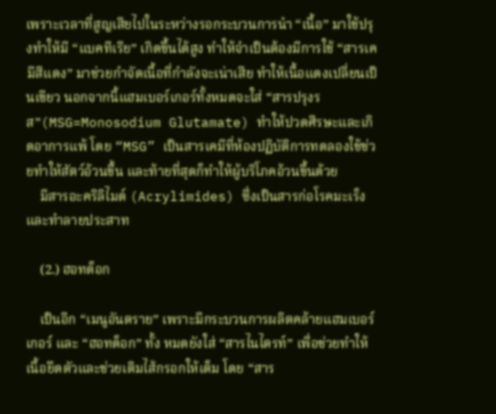เพราะเวลาที่สูญเสียไปในระหว่างรอกระบวนการนำ “เนื้อ” มาใช้ปรุงทำให้มี “แบคทีเรีย” เกิดขึ้นได้สูง ทำให้จำเป็นต้องมีการใช้ “สารเคมีสีแดง” มาช่วยกำจัดเนื้อที่กำลังจะเน่าเสีย ทำให้เนื้อแดงเปลี่ยนเป็นเขียว นอกจากนี้แฮมเบอร์เกอร์ทั้งหมดจะใส่ “สารปรุงรส”(MSG=Monosodium Glutamate) ทำให้ปวดศีรษะและเกิดอาการแพ้ โดย “MSG” เป็นสารเคมีที่ห้องปฏิบัติการทดลองใช้ช่วยทำให้สัตว์อ้วนขึ้น และท้ายที่สุดก็ทำให้ผู้บริโภคอ้วนขึ้นด้วย
    มีสารอะคริลิไมด์ (Acrylimides) ซึ่งเป็นสารก่อโรคมะเร็งและทำลายประสาท

    (2.) ฮอทด็อก

    เป็นอีก “เมนูอันตราย” เพราะมีกระบวนการผลิตคล้ายแฮมเบอร์เกอร์ และ “ฮอทด็อก” ทั้ง หมดยังใส่ “สารไนไตรท์” เพื่อช่วยทำให้เนื้อยึดตัวและช่วยเติมไส้กรอกให้เต็ม โดย “สาร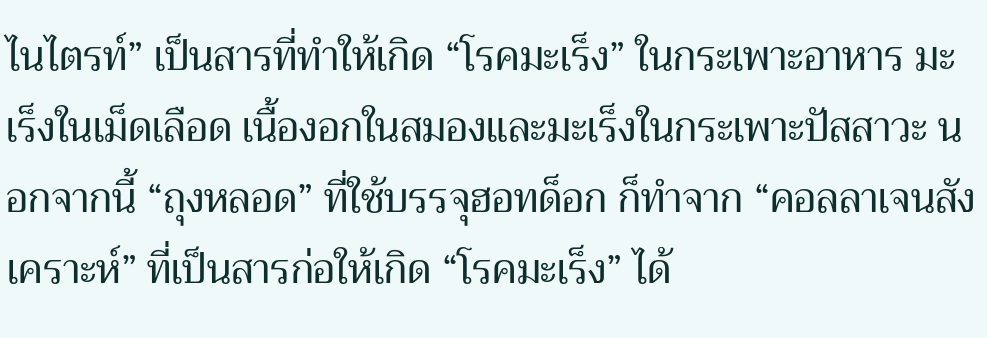ไนไตรท์” เป็นสารที่ทำให้เกิด “โรคมะเร็ง” ในกระเพาะอาหาร มะเร็งในเม็ดเลือด เนื้องอกในสมองและมะเร็งในกระเพาะปัสสาวะ นอกจากนี้ “ถุงหลอด” ที่ใช้บรรจุฮอทด็อก ก็ทำจาก “คอลลาเจนสังเคราะห์” ที่เป็นสารก่อให้เกิด “โรคมะเร็ง” ได้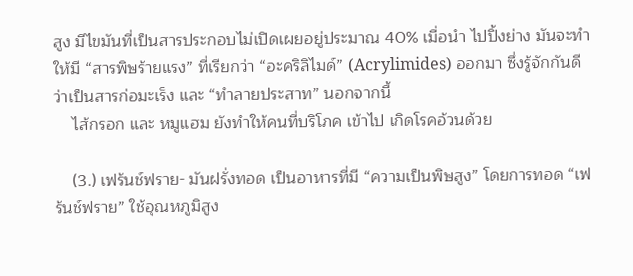สูง มีไขมันที่เป็นสารประกอบไม่เปิดเผยอยู่ประมาณ 40% เมื่อนำ ไปปิ้งย่าง มันจะทำให้มี “สารพิษร้ายแรง” ที่เรียกว่า “อะคริลิไมด์” (Acrylimides) ออกมา ซึ่งรู้จักกันดีว่าเป็นสารก่อมะเร็ง และ “ทำลายประสาท” นอกจากนี้
    ไส้กรอก และ หมูแฮม ยังทำให้คนที่บริโภค เข้าไป เกิดโรคอ้วนด้วย

    (3.) เฟร้นช์ฟราย- มันฝรั่งทอด เป็นอาหารที่มี “ความเป็นพิษสูง” โดยการทอด “เฟร้นช์ฟราย” ใช้อุณหภูมิสูง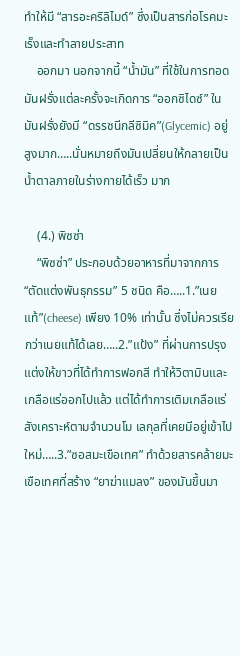ทำให้มี “สารอะคริลิไมด์” ซึ่งเป็นสารก่อโรคมะเร็งและทำลายประสาท
    ออกมา นอกจากนี้ “น้ำมัน” ที่ใช้ในการทอดมันฝรั่งแต่ละครั้งจะเกิดการ “ออกซิไดซ์” ในมันฝรั่งยังมี “ดรรชนีกลีซิมิค”(Glycemic) อยู่สูงมาก…..นั่นหมายถึงมันเปลี่ยนให้กลายเป็นน้ำตาลภายในร่างกายได้เร็ว มาก

    (4.) พิซซ่า
    “พิซซ่า” ประกอบด้วยอาหารที่มาจากการ “ตัดแต่งพันธุกรรม” 5 ชนิด คือ…..1.”เนยแท้”(cheese) เพียง 10% เท่านั้น ซึ่งไม่ควรเรียกว่าเนยแท้ได้เลย…..2.”แป้ง” ที่ผ่านการปรุงแต่งให้ขาวที่ได้ทำการฟอกสี ทำให้วิตามินและเกลือแร่ออกไปแล้ว แต่ได้ทำการเติมเกลือแร่สังเคราะห์ตามจำนวนโม เลกุลที่เคยมีอยู่เข้าไปใหม่…..3.”ซอสมะเขือเทศ” ทำด้วยสารคล้ายมะเขือเทศที่สร้าง “ยาฆ่าแมลง” ของมันขึ้นมา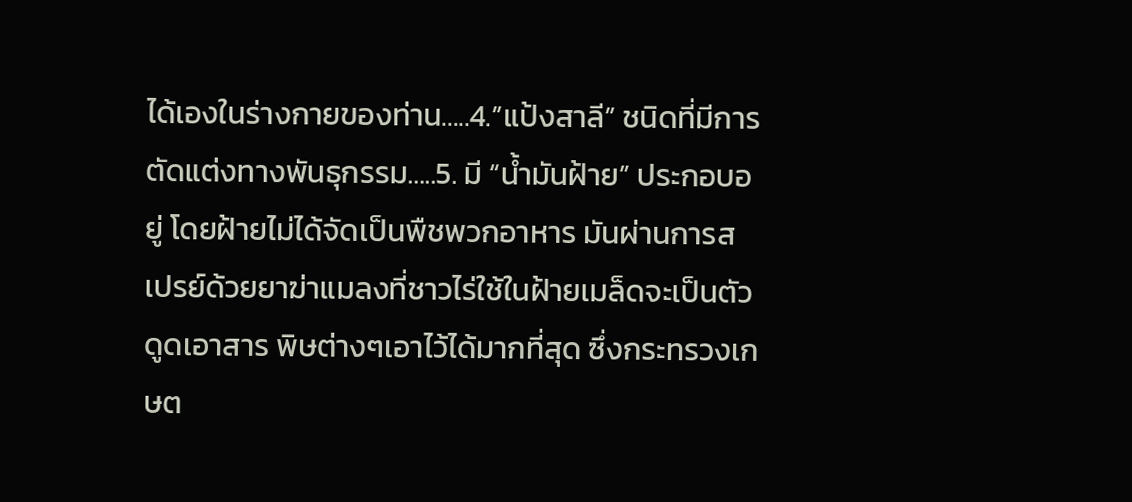ได้เองในร่างกายของท่าน…..4.”แป้งสาลี” ชนิดที่มีการตัดแต่งทางพันธุกรรม…..5. มี “น้ำมันฝ้าย” ประกอบอยู่ โดยฝ้ายไม่ได้จัดเป็นพืชพวกอาหาร มันผ่านการสเปรย์ด้วยยาฆ่าแมลงที่ชาวไร่ใช้ในฝ้ายเมล็ดจะเป็นตัวดูดเอาสาร พิษต่างๆเอาไว้ได้มากที่สุด ซึ่งกระทรวงเกษต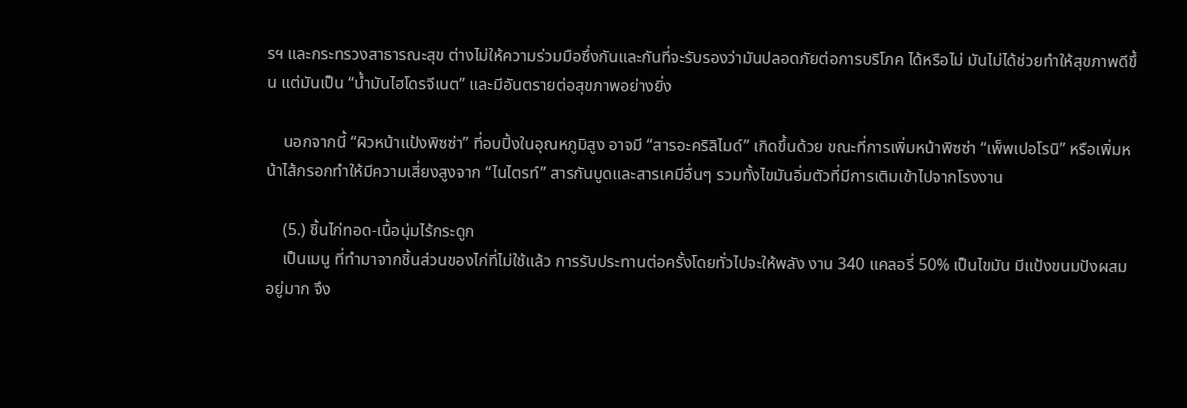รฯ และกระทรวงสาธารณะสุข ต่างไม่ให้ความร่วมมือซึ่งกันและกันที่จะรับรองว่ามันปลอดภัยต่อการบริโภค ได้หรือไม่ มันไม่ได้ช่วยทำให้สุขภาพดีขึ้น แต่มันเป็น “น้ำมันไฮโดรจีเนต” และมีอันตรายต่อสุขภาพอย่างยิ่ง

    นอกจากนี้ “ผิวหน้าแป้งพิซซ่า” ที่อบปิ้งในอุณหภูมิสูง อาจมี “สารอะคริลิไมด์” เกิดขึ้นด้วย ขณะที่การเพิ่มหน้าพิซซ่า “เพ็พเปอโรนิ” หรือเพิ่มหน้าไส้กรอกทำให้มีความเสี่ยงสูงจาก “ไนไตรท์” สารกันบูดและสารเคมีอื่นๆ รวมทั้งไขมันอิ่มตัวที่มีการเติมเข้าไปจากโรงงาน

    (5.) ชิ้นไก่ทอด-เนื้อนุ่มไร้กระดูก
    เป็นเมนู ที่ทำมาจากชิ้นส่วนของไก่ที่ไม่ใช้แล้ว การรับประทานต่อครั้งโดยทั่วไปจะให้พลัง งาน 340 แคลอรี่ 50% เป็นไขมัน มีแป้งขนมปังผสมอยู่มาก จึง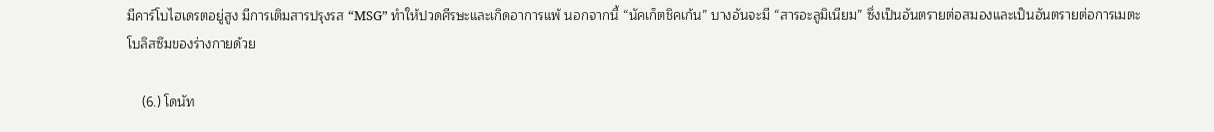มีคาร์โบไฮเดรตอยู่สูง มีการเติมสารปรุงรส “MSG” ทำให้ปวดศีรษะและเกิดอาการแพ้ นอกจากนี้ “นัคเก็ตชิคเก้น” บางอันจะมี “สารอะลูมิเนียม” ซึ่งเป็นอันตรายต่อสมองและเป็นอันตรายต่อการเมตะโบลิสซึมของร่างกายด้วย

    (6.) โดนัท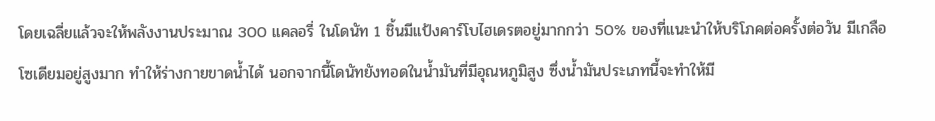โดยเฉลี่ยแล้วจะให้พลังงานประมาณ 300 แคลอรี่ ในโดนัท 1 ชิ้นมีแป้งคาร์โบไฮเดรตอยู่มากกว่า 50% ของที่แนะนำให้บริโภคต่อครั้งต่อวัน มีเกลือโซเดียมอยู่สูงมาก ทำให้ร่างกายขาดน้ำได้ นอกจากนี้โดนัทยังทอดในน้ำมันที่มีอุณหภูมิสูง ซึ่งน้ำมันประเภทนี้จะทำให้มี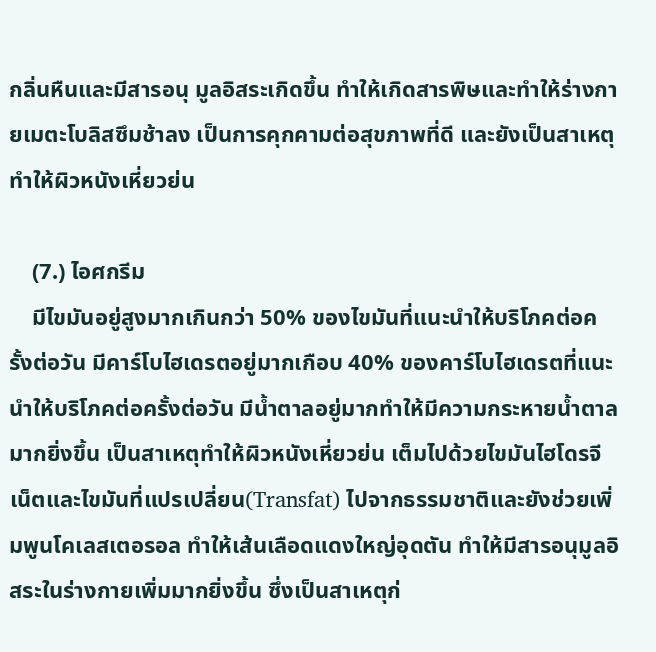กลิ่นหืนและมีสารอนุ มูลอิสระเกิดขึ้น ทำให้เกิดสารพิษและทำให้ร่างกายเมตะโบลิสซึมช้าลง เป็นการคุกคามต่อสุขภาพที่ดี และยังเป็นสาเหตุทำให้ผิวหนังเหี่ยวย่น

    (7.) ไอศกรีม
    มีไขมันอยู่สูงมากเกินกว่า 50% ของไขมันที่แนะนำให้บริโภคต่อครั้งต่อวัน มีคาร์โบไฮเดรตอยู่มากเกือบ 40% ของคาร์โบไฮเดรตที่แนะนำให้บริโภคต่อครั้งต่อวัน มีน้ำตาลอยู่มากทำให้มีความกระหายน้ำตาลมากยิ่งขึ้น เป็นสาเหตุทำให้ผิวหนังเหี่ยวย่น เต็มไปด้วยไขมันไฮโดรจีเน็ตและไขมันที่แปรเปลี่ยน(Transfat) ไปจากธรรมชาติและยังช่วยเพิ่มพูนโคเลสเตอรอล ทำให้เส้นเลือดแดงใหญ่อุดตัน ทำให้มีสารอนุมูลอิสระในร่างกายเพิ่มมากยิ่งขึ้น ซึ่งเป็นสาเหตุก่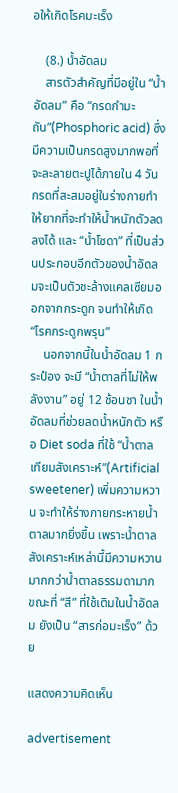อให้เกิดโรคมะเร็ง

    (8.) น้ำอัดลม
    สารตัวสำคัญที่มีอยู่ใน “น้ำอัดลม” คือ “กรดกำมะถัน”(Phosphoric acid) ซึ่งมีความเป็นกรดสูงมากพอที่จะละลายตะปูได้ภายใน 4 วัน กรดที่สะสมอยู่ในร่างกายทำให้ยากที่จะทำให้น้ำหนักตัวลดลงได้ และ “น้ำโซดา” ที่เป็นส่วนประกอบอีกตัวของน้ำอัดลมจะเป็นตัวชะล้างแคลเซียมออกจากกระดูก จนทำให้เกิด “โรคกระดูกพรุน”
    นอกจากนี้ในน้ำอัดลม 1 กระป๋อง จะมี “น้ำตาลที่ไม่ให้พลังงาน” อยู่ 12 ช้อนชา ในน้ำอัดลมที่ช่วยลดน้ำหนักตัว หรือ Diet soda ที่ใช้ “น้ำตาลเทียมสังเคราะห์”(Artificial sweetener) เพิ่มความหวาน จะทำให้ร่างกายกระหายน้ำตาลมากยิ่งขึ้น เพราะน้ำตาลสังเคราะห์เหล่านี้มีความหวานมากกว่าน้ำตาลธรรมดามาก ขณะที่ “สี” ที่ใช้เติมในน้ำอัดลม ยังเป็น “สารก่อมะเร็ง” ด้วย

แสดงความคิดเห็น

advertisement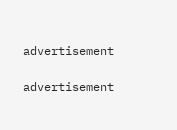advertisement

advertisement